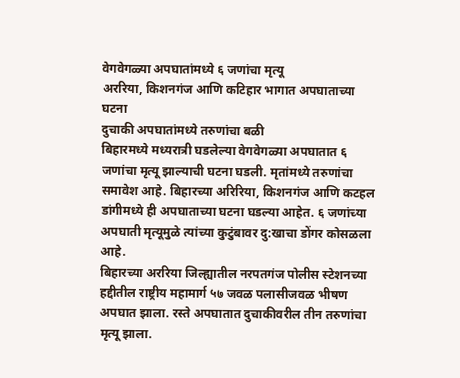वेगवेगळ्या अपघातांमध्ये ६ जणांचा मृत्यू
अररिया, किशनगंज आणि कटिहार भागात अपघाताच्या घटना
दुचाकी अपघातांमध्ये तरुणांचा बळी
बिहारमध्ये मध्यरात्री घडलेल्या वेगवेगळ्या अपघातात ६ जणांचा मृत्यू झाल्याची घटना घडली. मृतांमध्ये तरुणांचा समावेश आहे. बिहारच्या अरिरिया, किशनगंज आणि कटहल डांगीमध्ये ही अपघाताच्या घटना घडल्या आहेत. ६ जणांच्या अपघाती मृत्यूमुळे त्यांच्या कुटुंबावर दु:खाचा डोंगर कोसळला आहे.
बिहारच्या अररिया जिल्ह्यातील नरपतगंज पोलीस स्टेशनच्या हद्दीतील राष्ट्रीय महामार्ग ५७ जवळ पलासीजवळ भीषण अपघात झाला. रस्ते अपघातात दुचाकीवरील तीन तरुणांचा मृत्यू झाला.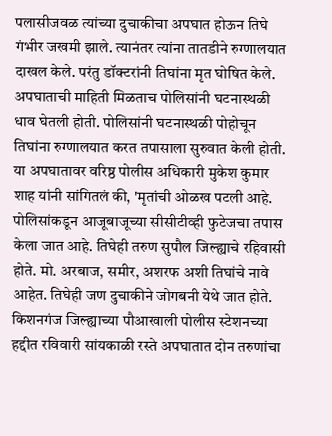पलासीजवळ त्यांच्या दुचाकीचा अपघात होऊन तिघे गंभीर जखमी झाले. त्यानंतर त्यांना तातडीने रुग्णालयात दाखल केले. परंतु डॉक्टरांनी तिघांना मृत घोषित केले.
अपघाताची माहिती मिळताच पोलिसांनी घटनास्थळी धाव घेतली होती. पोलिसांनी घटनास्थळी पोहोचून तिघांना रुग्णालयात करत तपासाला सुरुवात केली होती. या अपघातावर वरिष्ठ पोलीस अधिकारी मुकेश कुमार शाह यांनी सांगितलं की, 'मृतांची ओळख पटली आहे. पोलिसांकडून आजूबाजूच्या सीसीटीव्ही फुटेजचा तपास केला जात आहे. तिघेही तरुण सुपौल जिल्ह्याचे रहिवासी होते. मो. अरबाज, समीर, अशरफ अशी तिघांचे नावे आहेत. तिघेही जण दुचाकीने जोगबनी येथे जात होते.
किशनगंज जिल्ह्याच्या पौआखाली पोलीस स्टेशनच्या हद्दीत रविवारी सांयकाळी रस्ते अपघातात दोन तरुणांचा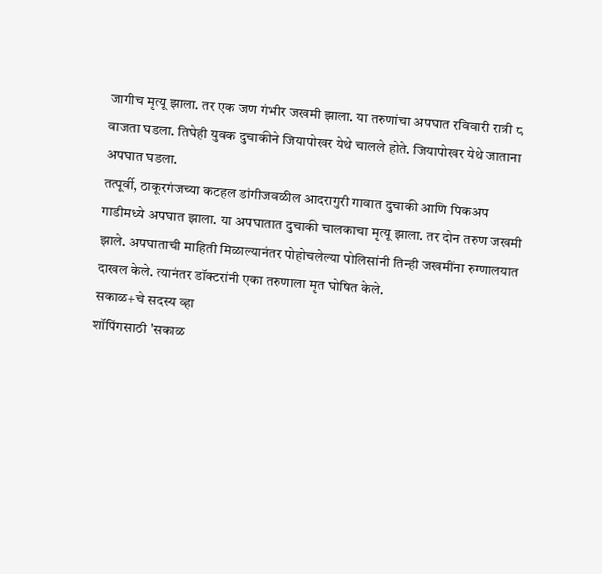जागीच मृत्यू झाला. तर एक जण गंभीर जखमी झाला. या तरुणांचा अपघात रविवारी रात्री ८ वाजता घडला. तिघेही युवक दुचाकीने जियापोखर येथे चालले होते. जियापोखर येथे जाताना अपघात घडला.
तत्पूर्वी, ठाकूरगंजच्या कटहल डांगीजवळील आदरागुरी गावात दुचाकी आणि पिकअप गाडीमध्ये अपघात झाला. या अपघातात दुचाकी चालकाचा मृत्यू झाला. तर दोन तरुण जखमी झाले. अपघाताची माहिती मिळाल्यानंतर पोहोचलेल्या पोलिसांनी तिन्ही जखमींना रुग्णालयात दाखल केले. त्यानंतर डॉक्टरांनी एका तरुणाला मृत घोषित केले.
सकाळ+चे सदस्य व्हा
शॉपिंगसाठी 'सकाळ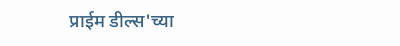प्राईम डील्स'च्या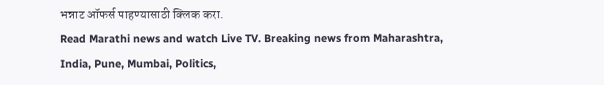भन्नाट ऑफर्स पाहण्यासाठी क्लिक करा.
Read Marathi news and watch Live TV. Breaking news from Maharashtra, India, Pune, Mumbai, Politics,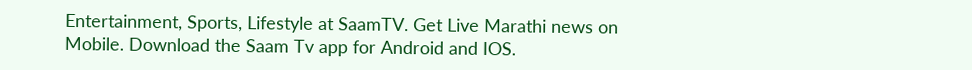Entertainment, Sports, Lifestyle at SaamTV. Get Live Marathi news on Mobile. Download the Saam Tv app for Android and IOS.